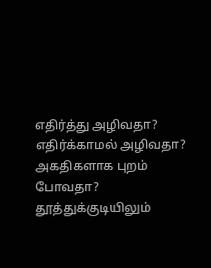எதிர்த்து அழிவதா? எதிர்க்காமல் அழிவதா? அகதிகளாக புறம் போவதா?
தூத்துக்குடியிலும்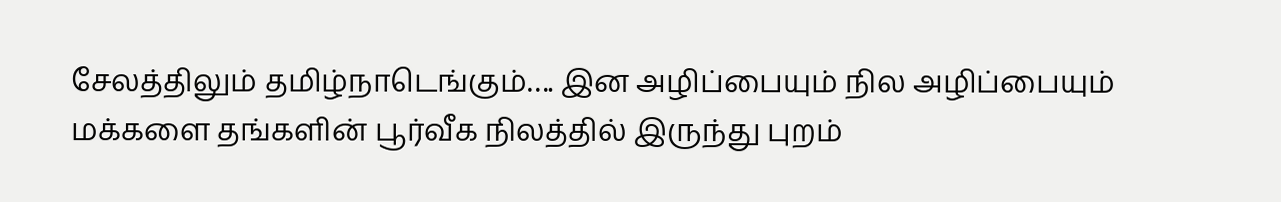சேலத்திலும் தமிழ்நாடெங்கும்…. இன அழிப்பையும் நில அழிப்பையும் மக்களை தங்களின் பூர்வீக நிலத்தில் இருந்து புறம்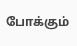போக்கும்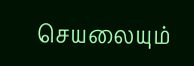செயலையும்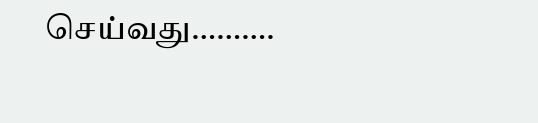செய்வது……….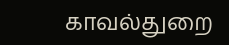காவல்துறை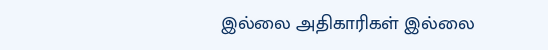இல்லை அதிகாரிகள் இல்லை